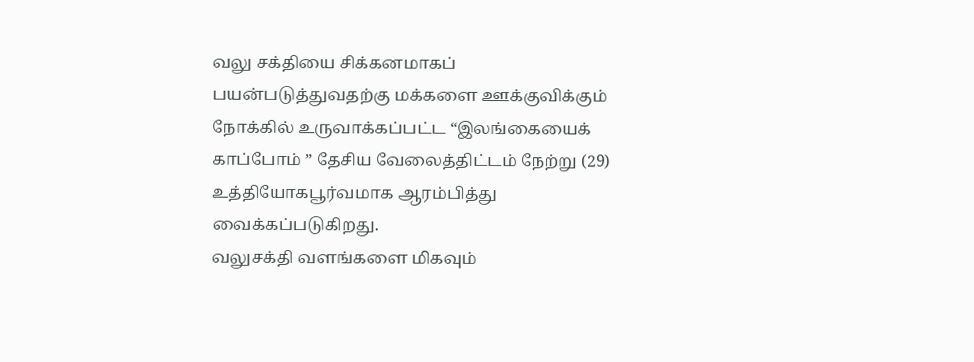வலு சக்தியை சிக்கனமாகப் பயன்படுத்துவதற்கு மக்களை ஊக்குவிக்கும் நோக்கில் உருவாக்கப்பட்ட “இலங்கையைக் காப்போம் ” தேசிய வேலைத்திட்டம் நேற்று (29) உத்தியோகபூர்வமாக ஆரம்பித்து வைக்கப்படுகிறது.
வலுசக்தி வளங்களை மிகவும்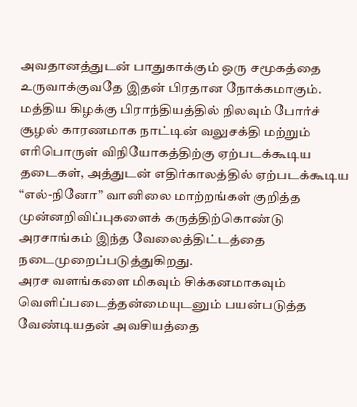அவதானத்துடன் பாதுகாக்கும் ஒரு சமூகத்தை உருவாக்குவதே இதன் பிரதான நோக்கமாகும்.
மத்திய கிழக்கு பிராந்தியத்தில் நிலவும் போர்ச் சூழல் காரணமாக நாட்டின் வலுசக்தி மற்றும் எரிபொருள் விநியோகத்திற்கு ஏற்படக்கூடிய தடைகள், அத்துடன் எதிர்காலத்தில் ஏற்படக்கூடிய “எல்-நினோ” வானிலை மாற்றங்கள் குறித்த முன்னறிவிப்புகளைக் கருத்திற்கொண்டு அரசாங்கம் இந்த வேலைத்திட்டத்தை நடைமுறைப்படுத்துகிறது.
அரச வளங்களை மிகவும் சிக்கனமாகவும் வெளிப்படைத்தன்மையுடனும் பயன்படுத்த வேண்டியதன் அவசியத்தை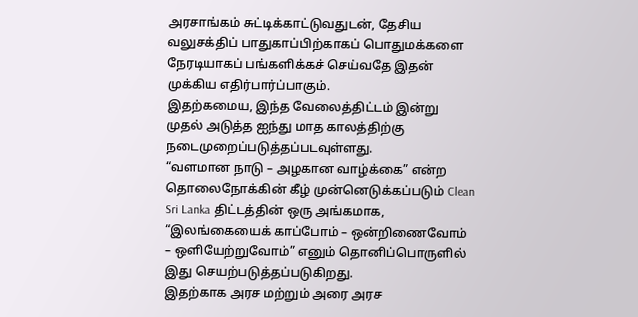அரசாங்கம் சுட்டிக்காட்டுவதுடன், தேசிய வலுசக்திப் பாதுகாப்பிற்காகப் பொதுமக்களை நேரடியாகப் பங்களிக்கச் செய்வதே இதன் முக்கிய எதிர்பார்ப்பாகும்.
இதற்கமைய, இந்த வேலைத்திட்டம் இன்று முதல் அடுத்த ஐந்து மாத காலத்திற்கு நடைமுறைப்படுத்தப்படவுள்ளது.
“வளமான நாடு – அழகான வாழ்க்கை” என்ற தொலைநோக்கின் கீழ் முன்னெடுக்கப்படும் Clean Sri Lanka திட்டத்தின் ஒரு அங்கமாக, “இலங்கையைக் காப்போம் – ஒன்றிணைவோம் – ஒளியேற்றுவோம்” எனும் தொனிப்பொருளில் இது செயற்படுத்தப்படுகிறது.
இதற்காக அரச மற்றும் அரை அரச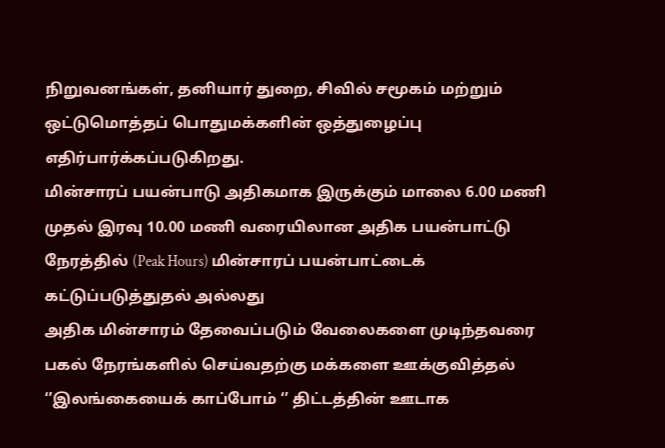நிறுவனங்கள், தனியார் துறை, சிவில் சமூகம் மற்றும் ஒட்டுமொத்தப் பொதுமக்களின் ஒத்துழைப்பு எதிர்பார்க்கப்படுகிறது.
மின்சாரப் பயன்பாடு அதிகமாக இருக்கும் மாலை 6.00 மணி முதல் இரவு 10.00 மணி வரையிலான அதிக பயன்பாட்டு நேரத்தில் (Peak Hours) மின்சாரப் பயன்பாட்டைக் கட்டுப்படுத்துதல் அல்லது
அதிக மின்சாரம் தேவைப்படும் வேலைகளை முடிந்தவரை பகல் நேரங்களில் செய்வதற்கு மக்களை ஊக்குவித்தல் ‘’இலங்கையைக் காப்போம் ‘’ திட்டத்தின் ஊடாக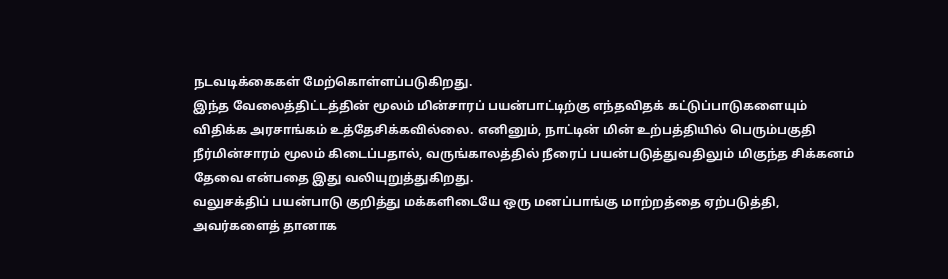நடவடிக்கைகள் மேற்கொள்ளப்படுகிறது.
இந்த வேலைத்திட்டத்தின் மூலம் மின்சாரப் பயன்பாட்டிற்கு எந்தவிதக் கட்டுப்பாடுகளையும் விதிக்க அரசாங்கம் உத்தேசிக்கவில்லை. எனினும், நாட்டின் மின் உற்பத்தியில் பெரும்பகுதி நீர்மின்சாரம் மூலம் கிடைப்பதால், வருங்காலத்தில் நீரைப் பயன்படுத்துவதிலும் மிகுந்த சிக்கனம் தேவை என்பதை இது வலியுறுத்துகிறது.
வலுசக்திப் பயன்பாடு குறித்து மக்களிடையே ஒரு மனப்பாங்கு மாற்றத்தை ஏற்படுத்தி, அவர்களைத் தானாக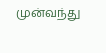முன்வந்து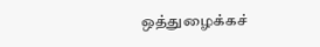ஒத்துழைக்கச்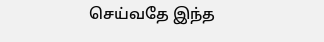செய்வதே இந்த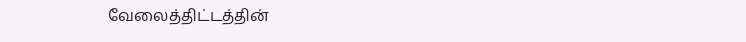வேலைத்திட்டத்தின்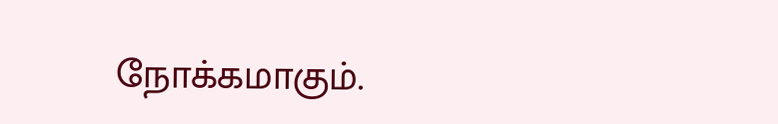நோக்கமாகும்.